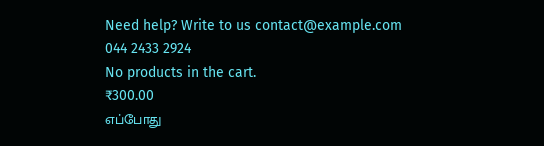Need help? Write to us contact@example.com
044 2433 2924
No products in the cart.
₹300.00
எப்போது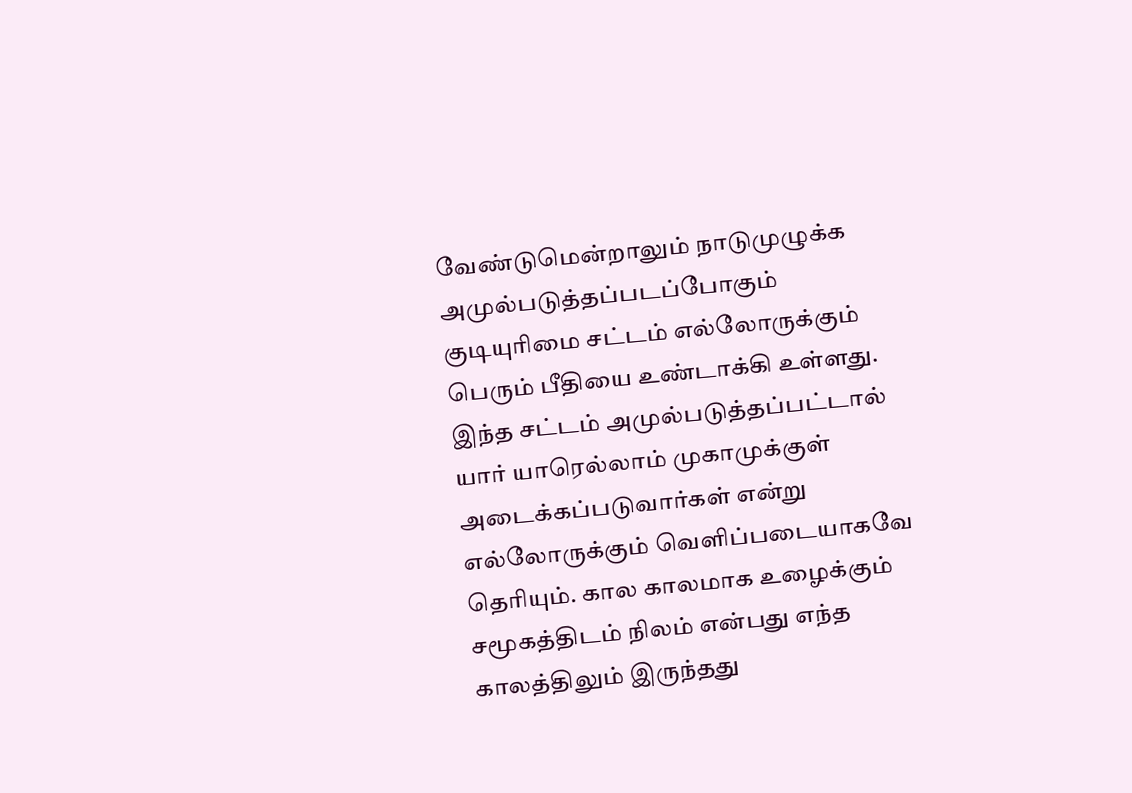வேண்டுமென்றாலும் நாடுமுழுக்க அமுல்படுத்தப்படப்போகும் குடியுரிமை சட்டம் எல்லோருக்கும் பெரும் பீதியை உண்டாக்கி உள்ளது. இந்த சட்டம் அமுல்படுத்தப்பட்டால் யார் யாரெல்லாம் முகாமுக்குள் அடைக்கப்படுவார்கள் என்று எல்லோருக்கும் வெளிப்படையாகவே தெரியும். கால காலமாக உழைக்கும் சமூகத்திடம் நிலம் என்பது எந்த காலத்திலும் இருந்தது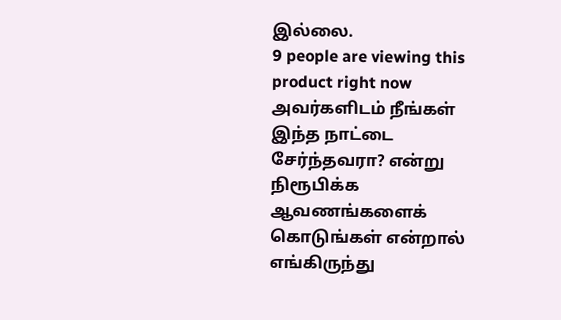இல்லை.
9 people are viewing this product right now
அவர்களிடம் நீங்கள் இந்த நாட்டை சேர்ந்தவரா? என்று நிரூபிக்க ஆவணங்களைக் கொடுங்கள் என்றால் எங்கிருந்து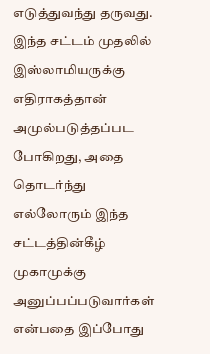எடுத்துவந்து தருவது. இந்த சட்டம் முதலில் இஸ்லாமியருக்கு எதிராகத்தான் அமுல்படுத்தப்பட போகிறது, அதை தொடர்ந்து எல்லோரும் இந்த சட்டத்தின்கீழ் முகாமுக்கு அனுப்பப்படுவார்கள் என்பதை இப்போது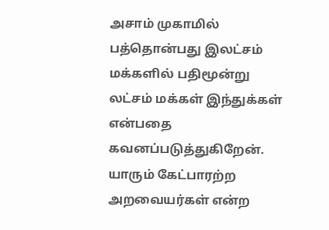அசாம் முகாமில் பத்தொன்பது இலட்சம் மக்களில் பதிமூன்று லட்சம் மக்கள் இந்துக்கள் என்பதை கவனப்படுத்துகிறேன். யாரும் கேட்பாரற்ற அறவையர்கள் என்ற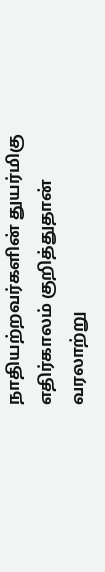நாதியற்றவர்களின் துயர்மிகு எதிர்காலம் குறித்துதான் வரலாற்று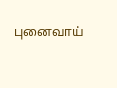புனைவாய்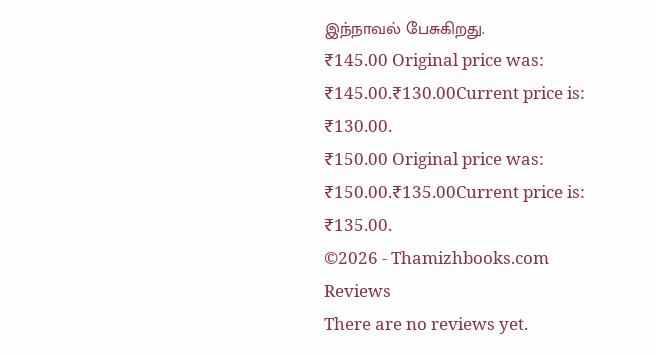இந்நாவல் பேசுகிறது.
₹145.00 Original price was: ₹145.00.₹130.00Current price is: ₹130.00.
₹150.00 Original price was: ₹150.00.₹135.00Current price is: ₹135.00.
©2026 - Thamizhbooks.com
Reviews
There are no reviews yet.